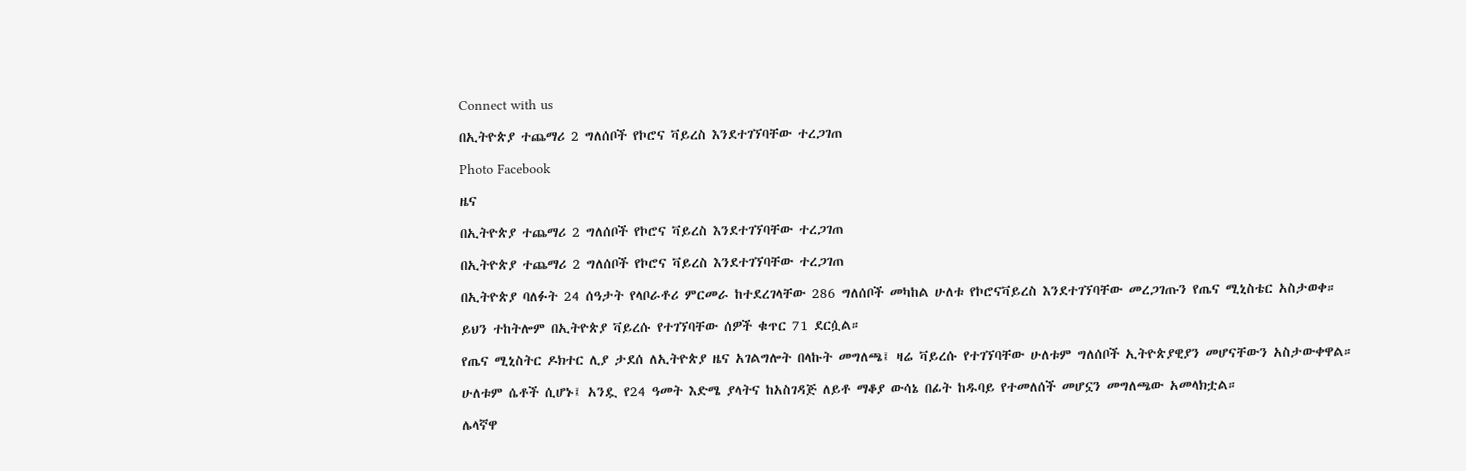Connect with us

በኢትዮጵያ ተጨማሪ 2 ግለሰቦች የኮሮና ቫይረስ እንደተገኘባቸው ተረጋገጠ

Photo Facebook

ዜና

በኢትዮጵያ ተጨማሪ 2 ግለሰቦች የኮሮና ቫይረስ እንደተገኘባቸው ተረጋገጠ

በኢትዮጵያ ተጨማሪ 2 ግለሰቦች የኮሮና ቫይረስ እንደተገኘባቸው ተረጋገጠ

በኢትዮጵያ ባለፉት 24 ሰዓታት የላቦራቶሪ ምርመራ ከተደረገላቸው 286 ግለሰቦች መካከል ሁለቱ የኮሮናቫይረስ እንደተገኘባቸው መረጋገጡን የጤና ሚኒስቴር አስታወቀ።

ይህን ተከትሎም በኢትዮጵያ ቫይረሱ የተገኘባቸው ሰዎች ቁጥር 71 ደርሷል።

የጤና ሚኒስትር ዶክተር ሊያ ታደሰ ለኢትዮጵያ ዜና አገልግሎት በላኩት መግለጫ፤ ዛሬ ቫይረሱ የተገኘባቸው ሁለቱም ግለሰቦች ኢትዮጵያዊያን መሆናቸውን አስታውቀዋል።

ሁለቱም ሴቶች ሲሆኑ፤ አንዷ የ24 ዓመት እድሜ ያላትና ከአስገዳጅ ለይቶ ማቆያ ውሳኔ በፊት ከዱባይ የተመለሰች መሆኗን መግለጫው አመላክቷል።

ሌላኛዋ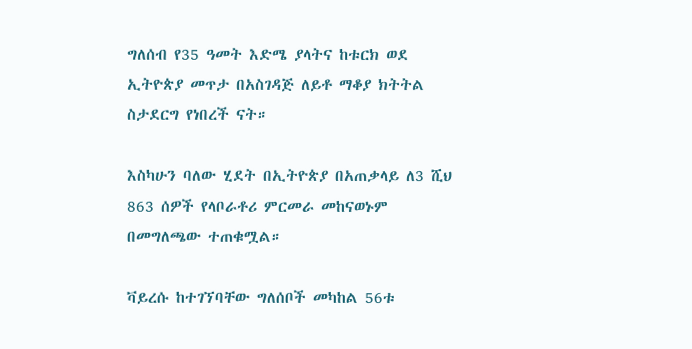ግለሰብ የ35 ዓመት እድሜ ያላትና ከቱርክ ወደ ኢትዮጵያ መጥታ በአስገዳጅ ለይቶ ማቆያ ክትትል ስታደርግ የነበረች ናት።

እስካሁን ባለው ሂደት በኢትዮጵያ በአጠቃላይ ለ3 ሺህ 863 ሰዎች የላቦራቶሪ ምርመራ መከናወኑም በመግለጫው ተጠቁሟል።

ቫይረሱ ከተገኘባቸው ግለሰቦች መካከል 56ቱ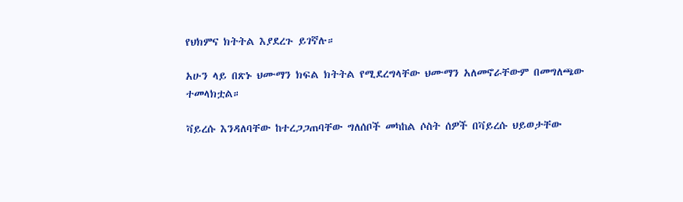የህክምና ክትትል እያደረጉ ይገኛሉ።

አሁን ላይ በጽኑ ህሙማን ክፍል ክትትል የሚደረግላቸው ህሙማን አለመኖራቸውም በመግለጫው ተመላክቷል።

ቫይረሱ እንዳለባቸው ከተረጋጋጠባቸው ግለሰቦች መካከል ሶስት ሰዎች በቫይረሱ ህይወታቸው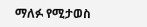ማለፉ የሚታወስ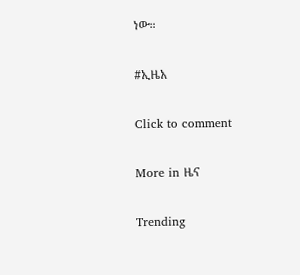ነው።

#ኢዜአ

Click to comment

More in ዜና

Trending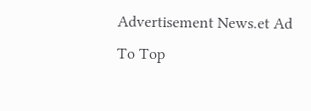Advertisement News.et Ad
To Top